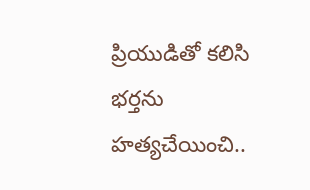ప్రియుడితో కలిసి భర్తను హత్యచేయించి..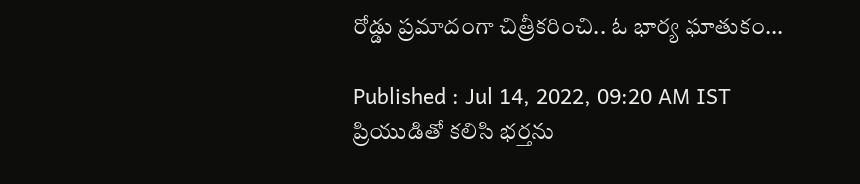రోడ్డు ప్రమాదంగా చిత్రీకరించి.. ఓ భార్య ఘాతుకం...

Published : Jul 14, 2022, 09:20 AM IST
ప్రియుడితో కలిసి భర్తను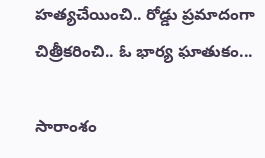హత్యచేయించి.. రోడ్డు ప్రమాదంగా చిత్రీకరించి.. ఓ భార్య ఘాతుకం...

సారాంశం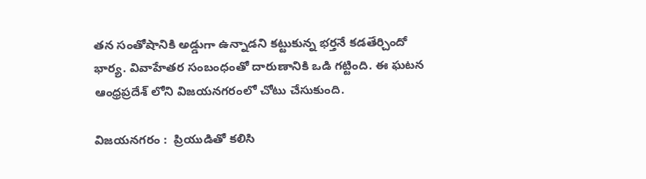తన సంతోషానికి అడ్డుగా ఉన్నాడని కట్టుకున్న భర్తనే కడతేర్చిందో భార్య. వివాహేతర సంబంధంతో దారుణానికి ఒడి గట్టింది. ఈ ఘటన ఆంధ్రప్రదేశ్ లోని విజయనగరంలో చోటు చేసుకుంది.

విజయనగరం :  ప్రియుడితో కలిసి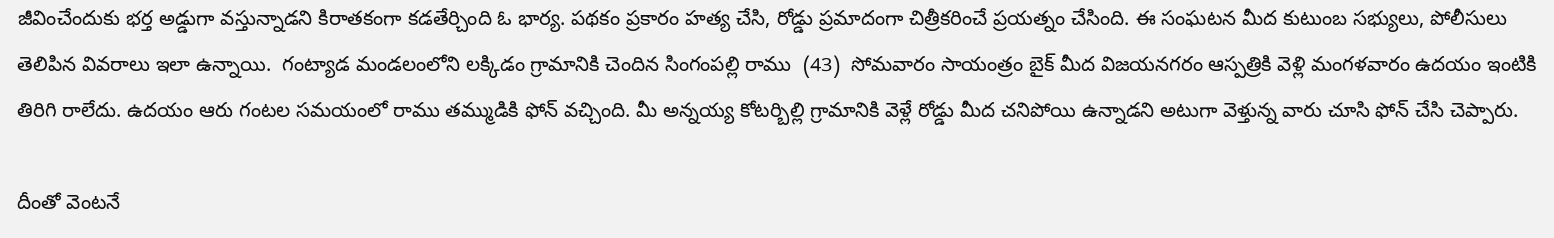జీవించేందుకు భర్త అడ్డుగా వస్తున్నాడని కిరాతకంగా కడతేర్చింది ఓ భార్య. పథకం ప్రకారం హత్య చేసి, రోడ్డు ప్రమాదంగా చిత్రీకరించే ప్రయత్నం చేసింది. ఈ సంఘటన మీద కుటుంబ సభ్యులు, పోలీసులు తెలిపిన వివరాలు ఇలా ఉన్నాయి.  గంట్యాడ మండలంలోని లక్కిడం గ్రామానికి చెందిన సింగంపల్లి రాము  (43)  సోమవారం సాయంత్రం బైక్ మీద విజయనగరం ఆస్పత్రికి వెళ్లి మంగళవారం ఉదయం ఇంటికి తిరిగి రాలేదు. ఉదయం ఆరు గంటల సమయంలో రాము తమ్ముడికి ఫోన్ వచ్చింది. మీ అన్నయ్య కోటర్బిల్లి గ్రామానికి వెళ్లే రోడ్డు మీద చనిపోయి ఉన్నాడని అటుగా వెళ్తున్న వారు చూసి ఫోన్ చేసి చెప్పారు.

దీంతో వెంటనే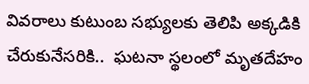వివరాలు కుటుంబ సభ్యులకు తెలిపి అక్కడికి చేరుకునేసరికి..  ఘటనా స్థలంలో మృతదేహం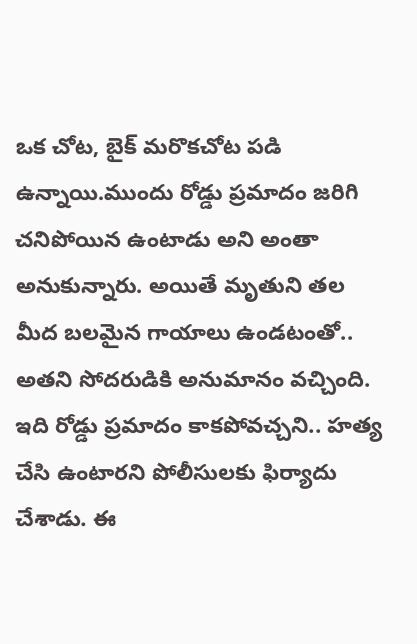ఒక చోట, బైక్ మరొకచోట పడి ఉన్నాయి.ముందు రోడ్డు ప్రమాదం జరిగి చనిపోయిన ఉంటాడు అని అంతా అనుకున్నారు. అయితే మృతుని తల మీద బలమైన గాయాలు ఉండటంతో..  అతని సోదరుడికి అనుమానం వచ్చింది.  ఇది రోడ్డు ప్రమాదం కాకపోవచ్చని.. హత్య చేసి ఉంటారని పోలీసులకు ఫిర్యాదు చేశాడు. ఈ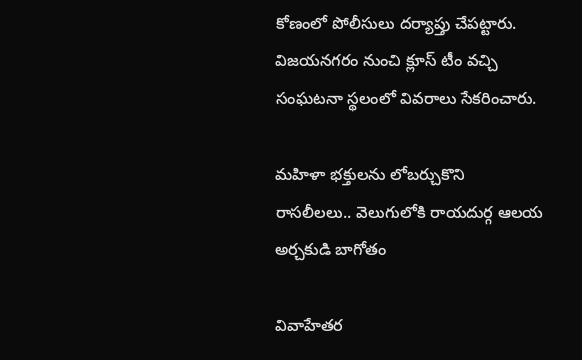కోణంలో పోలీసులు దర్యాప్తు చేపట్టారు. విజయనగరం నుంచి క్లూస్ టీం వచ్చి సంఘటనా స్థలంలో వివరాలు సేకరించారు.

మ‌హిళా భ‌క్తుల‌ను లోబ‌ర్చుకొని రాస‌లీల‌లు.. వెలుగులోకి రాయ‌దుర్గ ఆల‌య అర్చ‌కుడి బాగోతం

వివాహేతర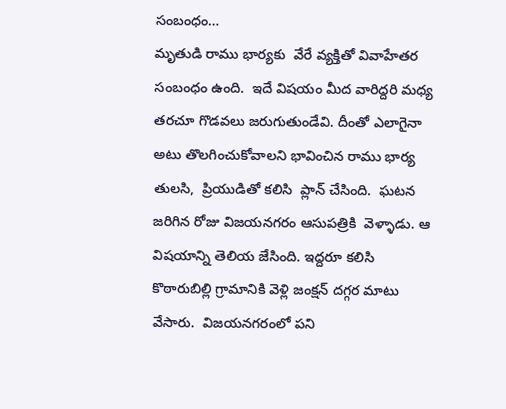సంబంధం…
మృతుడి రాము భార్యకు  వేరే వ్యక్తితో వివాహేతర సంబంధం ఉంది.  ఇదే విషయం మీద వారిద్దరి మధ్య తరచూ గొడవలు జరుగుతుండేవి. దీంతో ఎలాగైనా అటు తొలగించుకోవాలని భావించిన రాము భార్య తులసి,  ప్రియుడితో కలిసి  ప్లాన్ చేసింది.  ఘటన జరిగిన రోజు విజయనగరం ఆసుపత్రికి  వెళ్ళాడు. ఆ విషయాన్ని తెలియ జేసింది. ఇద్దరూ కలిసి కొఠారుబిల్లి గ్రామానికి వెళ్లి జంక్షన్ దగ్గర మాటు వేసారు.  విజయనగరంలో పని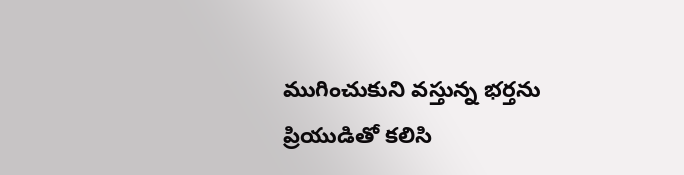ముగించుకుని వస్తున్న భర్తను ప్రియుడితో కలిసి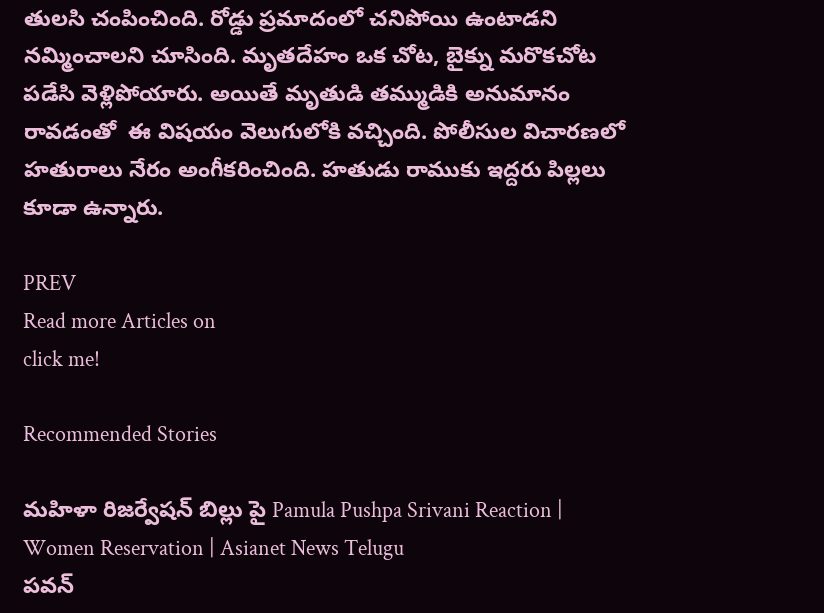తులసి చంపించింది. రోడ్డు ప్రమాదంలో చనిపోయి ఉంటాడని  నమ్మించాలని చూసింది. మృతదేహం ఒక చోట, బైక్ను మరొకచోట పడేసి వెళ్లిపోయారు. అయితే మృతుడి తమ్ముడికి అనుమానం రావడంతో  ఈ విషయం వెలుగులోకి వచ్చింది. పోలీసుల విచారణలో హతురాలు నేరం అంగీకరించింది. హతుడు రాముకు ఇద్దరు పిల్లలు కూడా ఉన్నారు.

PREV
Read more Articles on
click me!

Recommended Stories

మహిళా రిజర్వేషన్ బిల్లు పై Pamula Pushpa Srivani Reaction | Women Reservation | Asianet News Telugu
పవన్‌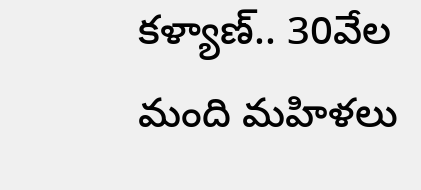కళ్యాణ్‌.. 30వేల మంది మహిళలు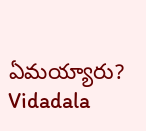ఏమయ్యారు? Vidadala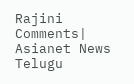Rajini Comments| Asianet News Telugu